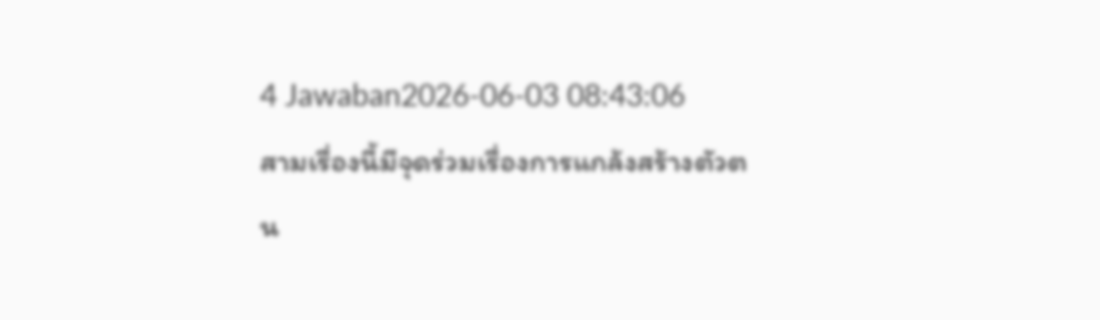4 Jawaban2026-06-03 08:43:06
สามเรื่องนี้มีจุดร่วมเรื่องการแกล้งสร้างตัวตน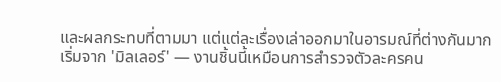และผลกระทบที่ตามมา แต่แต่ละเรื่องเล่าออกมาในอารมณ์ที่ต่างกันมาก
เริ่มจาก 'มิลเลอร์' — งานชิ้นนี้เหมือนการสำรวจตัวละครคน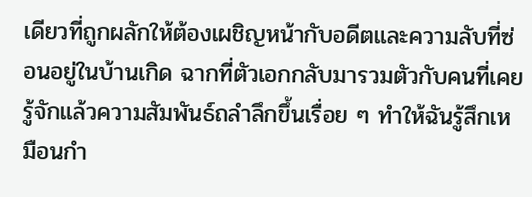เดียวที่ถูกผลักให้ต้องเผชิญหน้ากับอดีตและความลับที่ซ่อนอยู่ในบ้านเกิด ฉากที่ตัวเอกกลับมารวมตัวกับคนที่เคยรู้จักแล้วความสัมพันธ์ถลำลึกขึ้นเรื่อย ๆ ทำให้ฉันรู้สึกเหมือนกำ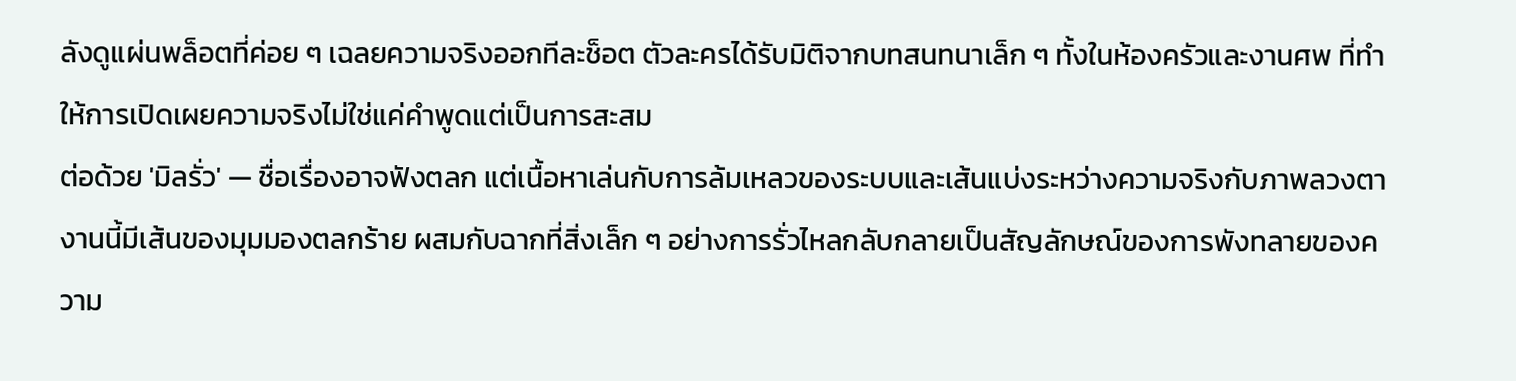ลังดูแผ่นพล็อตที่ค่อย ๆ เฉลยความจริงออกทีละช็อต ตัวละครได้รับมิติจากบทสนทนาเล็ก ๆ ทั้งในห้องครัวและงานศพ ที่ทำให้การเปิดเผยความจริงไม่ใช่แค่คำพูดแต่เป็นการสะสม
ต่อด้วย 'มิลรั่ว' — ชื่อเรื่องอาจฟังตลก แต่เนื้อหาเล่นกับการล้มเหลวของระบบและเส้นแบ่งระหว่างความจริงกับภาพลวงตา งานนี้มีเส้นของมุมมองตลกร้าย ผสมกับฉากที่สิ่งเล็ก ๆ อย่างการรั่วไหลกลับกลายเป็นสัญลักษณ์ของการพังทลายของความ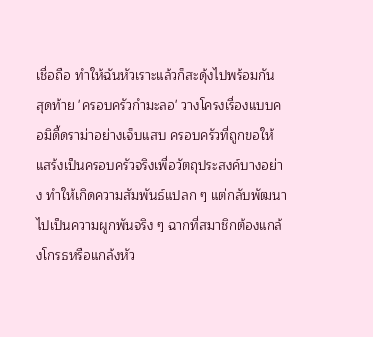เชื่อถือ ทำให้ฉันหัวเราะแล้วก็สะดุ้งไปพร้อมกัน
สุดท้าย 'ครอบครัวกำมะลอ' วางโครงเรื่องแบบคอมิดี้ดราม่าอย่างเจ็บแสบ ครอบครัวที่ถูกขอให้แสร้งเป็นครอบครัวจริงเพื่อวัตถุประสงค์บางอย่าง ทำให้เกิดความสัมพันธ์แปลก ๆ แต่กลับพัฒนาไปเป็นความผูกพันจริง ๆ ฉากที่สมาชิกต้องแกล้งโกรธหรือแกล้งหัว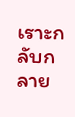เราะกลับกลาย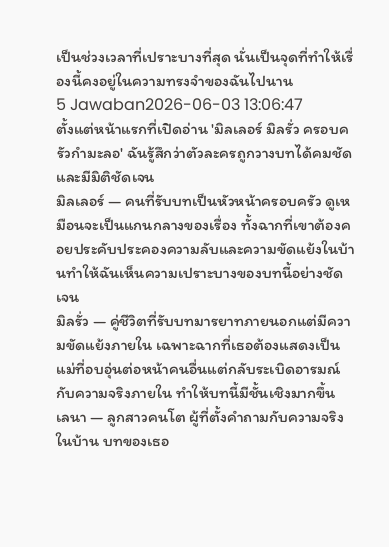เป็นช่วงเวลาที่เปราะบางที่สุด นั่นเป็นจุดที่ทำให้เรื่องนี้คงอยู่ในความทรงจำของฉันไปนาน
5 Jawaban2026-06-03 13:06:47
ตั้งแต่หน้าแรกที่เปิดอ่าน 'มิลเลอร์ มิลรั่ว ครอบครัวกำมะลอ' ฉันรู้สึกว่าตัวละครถูกวางบทได้คมชัดและมีมิติชัดเจน
มิลเลอร์ — คนที่รับบทเป็นหัวหน้าครอบครัว ดูเหมือนจะเป็นแกนกลางของเรื่อง ทั้งฉากที่เขาต้องคอยประคับประคองความลับและความขัดแย้งในบ้านทำให้ฉันเห็นความเปราะบางของบทนี้อย่างชัดเจน
มิลรั่ว — คู่ชีวิตที่รับบทมารยาทภายนอกแต่มีความขัดแย้งภายใน เฉพาะฉากที่เธอต้องแสดงเป็นแม่ที่อบอุ่นต่อหน้าคนอื่นแต่กลับระเบิดอารมณ์กับความจริงภายใน ทำให้บทนี้มีชั้นเชิงมากขึ้น
เลนา — ลูกสาวคนโต ผู้ที่ตั้งคำถามกับความจริงในบ้าน บทของเธอ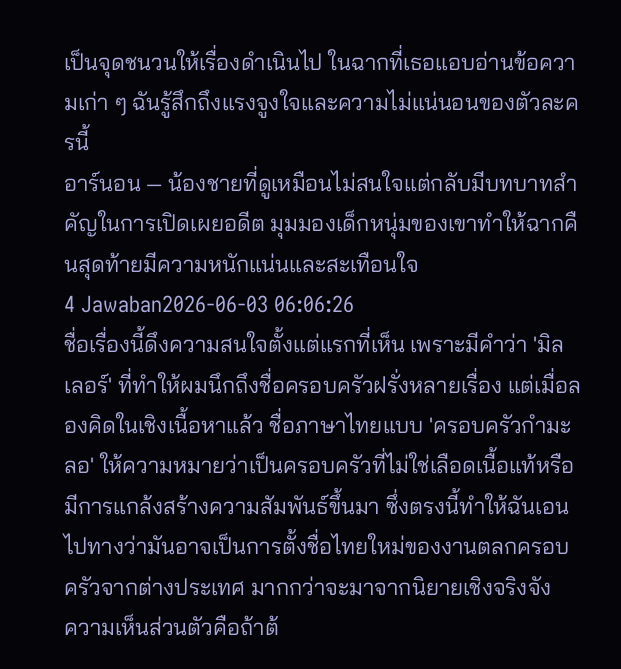เป็นจุดชนวนให้เรื่องดำเนินไป ในฉากที่เธอแอบอ่านข้อความเก่า ๆ ฉันรู้สึกถึงแรงจูงใจและความไม่แน่นอนของตัวละครนี้
อาร์นอน — น้องชายที่ดูเหมือนไม่สนใจแต่กลับมีบทบาทสำคัญในการเปิดเผยอดีต มุมมองเด็กหนุ่มของเขาทำให้ฉากคืนสุดท้ายมีความหนักแน่นและสะเทือนใจ
4 Jawaban2026-06-03 06:06:26
ชื่อเรื่องนี้ดึงความสนใจตั้งแต่แรกที่เห็น เพราะมีคำว่า 'มิลเลอร์' ที่ทำให้ผมนึกถึงชื่อครอบครัวฝรั่งหลายเรื่อง แต่เมื่อลองคิดในเชิงเนื้อหาแล้ว ชื่อภาษาไทยแบบ 'ครอบครัวกำมะลอ' ให้ความหมายว่าเป็นครอบครัวที่ไม่ใช่เลือดเนื้อแท้หรือมีการแกล้งสร้างความสัมพันธ์ขึ้นมา ซึ่งตรงนี้ทำให้ฉันเอนไปทางว่ามันอาจเป็นการตั้งชื่อไทยใหม่ของงานตลกครอบครัวจากต่างประเทศ มากกว่าจะมาจากนิยายเชิงจริงจัง
ความเห็นส่วนตัวคือถ้าต้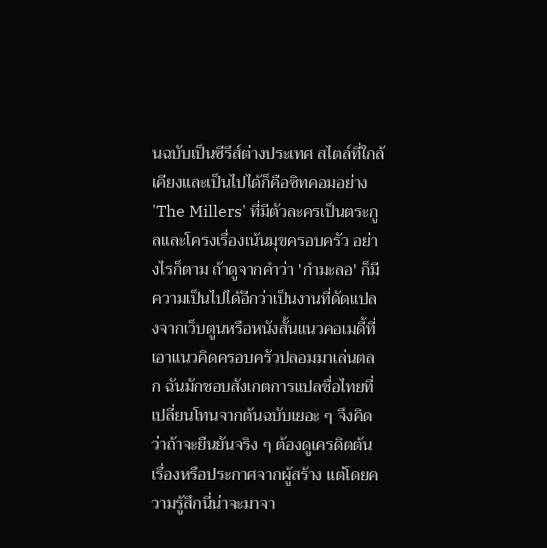นฉบับเป็นซีรีส์ต่างประเทศ สไตล์ที่ใกล้เคียงและเป็นไปได้ก็คือซิทคอมอย่าง 'The Millers' ที่มีตัวละครเป็นตระกูลและโครงเรื่องเน้นมุขครอบครัว อย่างไรก็ตาม ถ้าดูจากคำว่า 'กำมะลอ' ก็มีความเป็นไปได้อีกว่าเป็นงานที่ดัดแปลงจากเว็บตูนหรือหนังสั้นแนวคอเมดี้ที่เอาแนวคิดครอบครัวปลอมมาเล่นตลก ฉันมักชอบสังเกตการแปลชื่อไทยที่เปลี่ยนโทนจากต้นฉบับเยอะ ๆ จึงคิดว่าถ้าจะยืนยันจริง ๆ ต้องดูเครดิตต้นเรื่องหรือประกาศจากผู้สร้าง แต่โดยความรู้สึกนี่น่าจะมาจา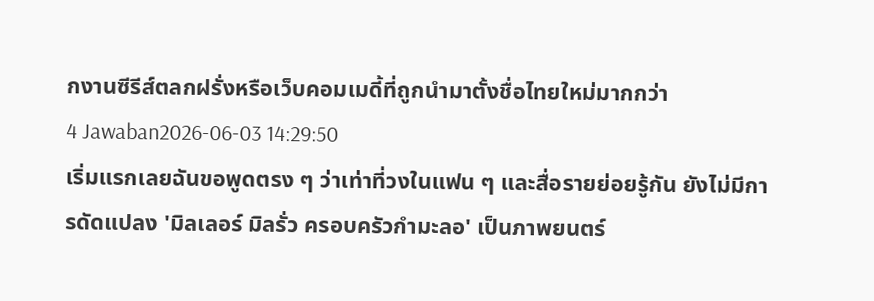กงานซีรีส์ตลกฝรั่งหรือเว็บคอมเมดี้ที่ถูกนำมาตั้งชื่อไทยใหม่มากกว่า
4 Jawaban2026-06-03 14:29:50
เริ่มแรกเลยฉันขอพูดตรง ๆ ว่าเท่าที่วงในแฟน ๆ และสื่อรายย่อยรู้กัน ยังไม่มีการดัดแปลง 'มิลเลอร์ มิลรั่ว ครอบครัวกำมะลอ' เป็นภาพยนตร์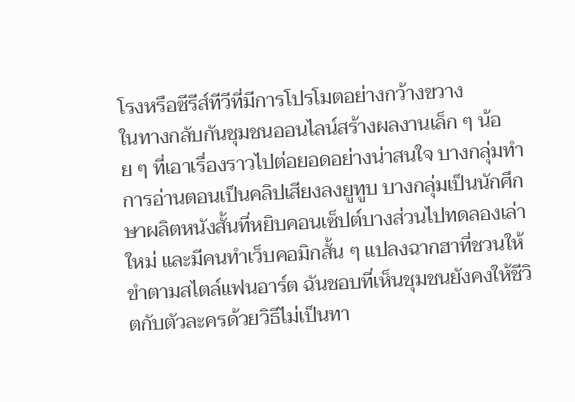โรงหรือซีรีส์ทีวีที่มีการโปรโมตอย่างกว้างขวาง
ในทางกลับกันชุมชนออนไลน์สร้างผลงานเล็ก ๆ น้อย ๆ ที่เอาเรื่องราวไปต่อยอดอย่างน่าสนใจ บางกลุ่มทำการอ่านตอนเป็นคลิปเสียงลงยูทูบ บางกลุ่มเป็นนักศึกษาผลิตหนังสั้นที่หยิบคอนเซ็ปต์บางส่วนไปทดลองเล่าใหม่ และมีคนทำเว็บคอมิกสั้น ๆ แปลงฉากฮาที่ชวนให้ขำตามสไตล์แฟนอาร์ต ฉันชอบที่เห็นชุมชนยังคงให้ชีวิตกับตัวละครด้วยวิธีไม่เป็นทา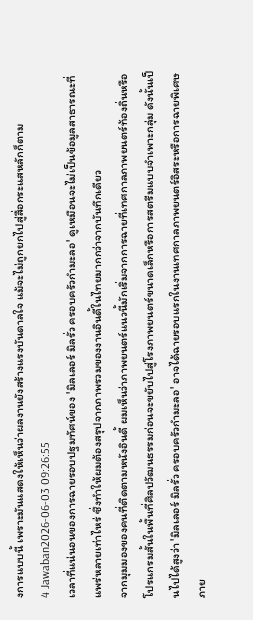งการแบบนี้ เพราะมันแสดงให้เห็นว่าผลงานยังสร้างแรงบันดาลใจ แม้จะไม่ถูกยกไปสู่สื่อกระแสหลักก็ตาม
4 Jawaban2026-06-03 09:26:55
เวลาที่แน่นอนของการฉายรอบปฐมทัศน์ของ 'มิลเลอร์ มิลรั่ว ครอบครัวกำมะลอ' ดูเหมือนจะไม่เป็นข้อมูลสาธารณะที่แพร่หลายเท่าไหร่ ซึ่งทำให้ผมต้องสรุปจากภาพรวมของงานอินดี้ในไทยมากกว่าจากบันทึกเดียว
จากมุมมองของคนที่ติดตามหนังอินดี้ ผมเห็นว่าภาพยนตร์แนวนี้มักเริ่มจากการฉายที่เทศกาลภาพยนตร์ท้องถิ่นหรือโปรแกรมสั้นในพื้นที่ศิลปวัฒนธรรมก่อนจะขยับไปสู่โรงภาพยนตร์ขนาดเล็กหรือการสตรีมแบบจำเพาะกลุ่ม ดังนั้นเป็นไปได้สูงว่า 'มิลเลอร์ มิลรั่ว ครอบครัวกำมะลอ' อาจได้ฉายรอบแรกในงานเทศกาลภาพยนตร์อิสระหรือการฉายพิเศษภาย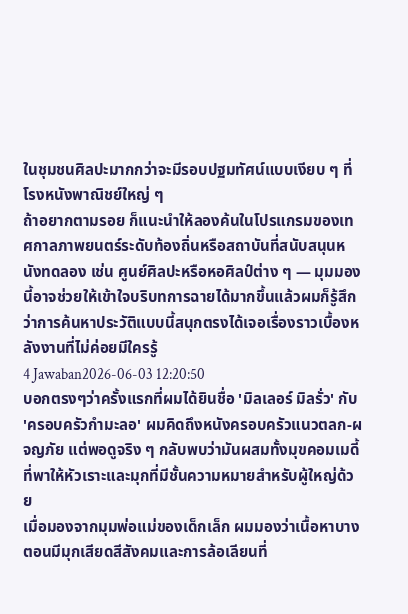ในชุมชนศิลปะมากกว่าจะมีรอบปฐมทัศน์แบบเงียบ ๆ ที่โรงหนังพาณิชย์ใหญ่ ๆ
ถ้าอยากตามรอย ก็แนะนำให้ลองค้นในโปรแกรมของเทศกาลภาพยนตร์ระดับท้องถิ่นหรือสถาบันที่สนับสนุนหนังทดลอง เช่น ศูนย์ศิลปะหรือหอศิลป์ต่าง ๆ — มุมมองนี้อาจช่วยให้เข้าใจบริบทการฉายได้มากขึ้นแล้วผมก็รู้สึกว่าการค้นหาประวัติแบบนี้สนุกตรงได้เจอเรื่องราวเบื้องหลังงานที่ไม่ค่อยมีใครรู้
4 Jawaban2026-06-03 12:20:50
บอกตรงๆว่าครั้งแรกที่ผมได้ยินชื่อ 'มิลเลอร์ มิลรั่ว' กับ 'ครอบครัวกำมะลอ' ผมคิดถึงหนังครอบครัวแนวตลก-ผจญภัย แต่พอดูจริง ๆ กลับพบว่ามันผสมทั้งมุขคอมเมดี้ที่พาให้หัวเราะและมุกที่มีชั้นความหมายสำหรับผู้ใหญ่ด้วย
เมื่อมองจากมุมพ่อแม่ของเด็กเล็ก ผมมองว่าเนื้อหาบางตอนมีมุกเสียดสีสังคมและการล้อเลียนที่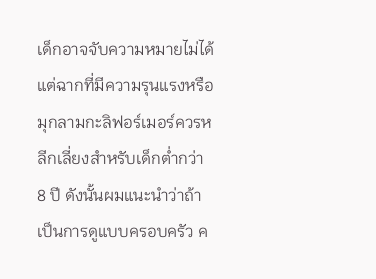เด็กอาจจับความหมายไม่ได้ แต่ฉากที่มีความรุนแรงหรือมุกลามกะลิฟอร์เมอร์ควรหลีกเลี่ยงสำหรับเด็กต่ำกว่า 8 ปี ดังนั้นผมแนะนำว่าถ้าเป็นการดูแบบครอบครัว ค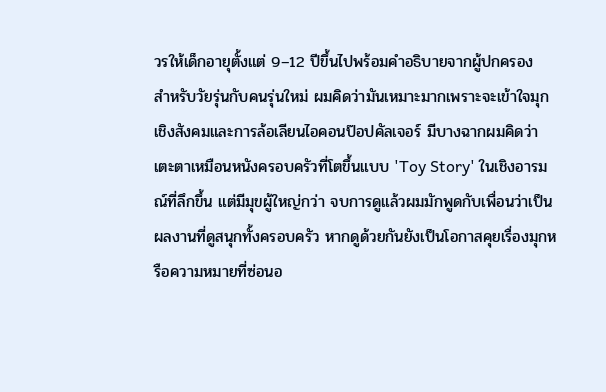วรให้เด็กอายุตั้งแต่ 9–12 ปีขึ้นไปพร้อมคำอธิบายจากผู้ปกครอง
สำหรับวัยรุ่นกับคนรุ่นใหม่ ผมคิดว่ามันเหมาะมากเพราะจะเข้าใจมุกเชิงสังคมและการล้อเลียนไอคอนป๊อปคัลเจอร์ มีบางฉากผมคิดว่าเตะตาเหมือนหนังครอบครัวที่โตขึ้นแบบ 'Toy Story' ในเชิงอารมณ์ที่ลึกขึ้น แต่มีมุขผู้ใหญ่กว่า จบการดูแล้วผมมักพูดกับเพื่อนว่าเป็นผลงานที่ดูสนุกทั้งครอบครัว หากดูด้วยกันยังเป็นโอกาสคุยเรื่องมุกหรือความหมายที่ซ่อนอ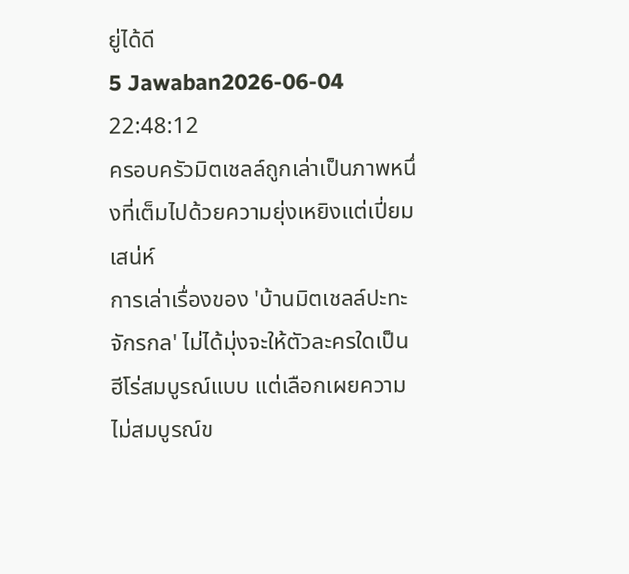ยู่ได้ดี
5 Jawaban2026-06-04 22:48:12
ครอบครัวมิตเชลล์ถูกเล่าเป็นภาพหนึ่งที่เต็มไปด้วยความยุ่งเหยิงแต่เปี่ยมเสน่ห์
การเล่าเรื่องของ 'บ้านมิตเชลล์ปะทะจักรกล' ไม่ได้มุ่งจะให้ตัวละครใดเป็นฮีโร่สมบูรณ์แบบ แต่เลือกเผยความไม่สมบูรณ์ข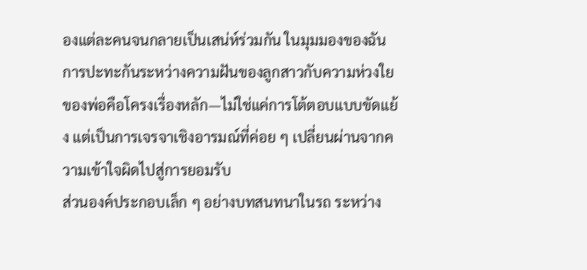องแต่ละคนจนกลายเป็นเสน่ห์ร่วมกัน ในมุมมองของฉัน การปะทะกันระหว่างความฝันของลูกสาวกับความห่วงใยของพ่อคือโครงเรื่องหลัก—ไม่ใช่แค่การโต้ตอบแบบขัดแย้ง แต่เป็นการเจรจาเชิงอารมณ์ที่ค่อย ๆ เปลี่ยนผ่านจากความเข้าใจผิดไปสู่การยอมรับ
ส่วนองค์ประกอบเล็ก ๆ อย่างบทสนทนาในรถ ระหว่าง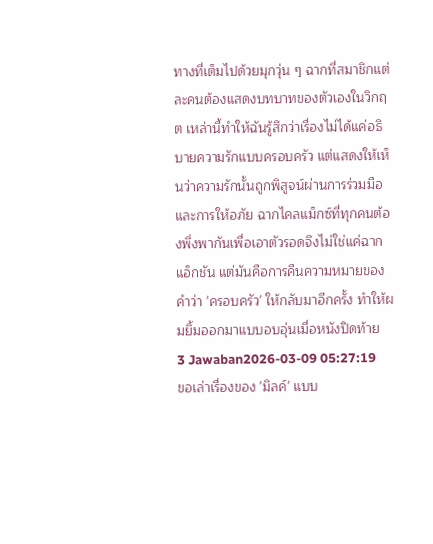ทางที่เต็มไปด้วยมุกวุ่น ๆ ฉากที่สมาชิกแต่ละคนต้องแสดงบทบาทของตัวเองในวิกฤต เหล่านี้ทำให้ฉันรู้สึกว่าเรื่องไม่ได้แค่อธิบายความรักแบบครอบครัว แต่แสดงให้เห็นว่าความรักนั้นถูกพิสูจน์ผ่านการร่วมมือและการให้อภัย ฉากไคลแม็กซ์ที่ทุกคนต้องพึ่งพากันเพื่อเอาตัวรอดจึงไม่ใช่แค่ฉากแอ็กชัน แต่มันคือการคืนความหมายของคำว่า 'ครอบครัว' ให้กลับมาอีกครั้ง ทำให้ผมยิ้มออกมาแบบอบอุ่นเมื่อหนังปิดท้าย
3 Jawaban2026-03-09 05:27:19
ขอเล่าเรื่องของ 'มิลค์' แบบ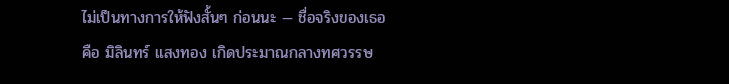ไม่เป็นทางการให้ฟังสั้นๆ ก่อนนะ — ชื่อจริงของเธอคือ มิลินทร์ แสงทอง เกิดประมาณกลางทศวรรษ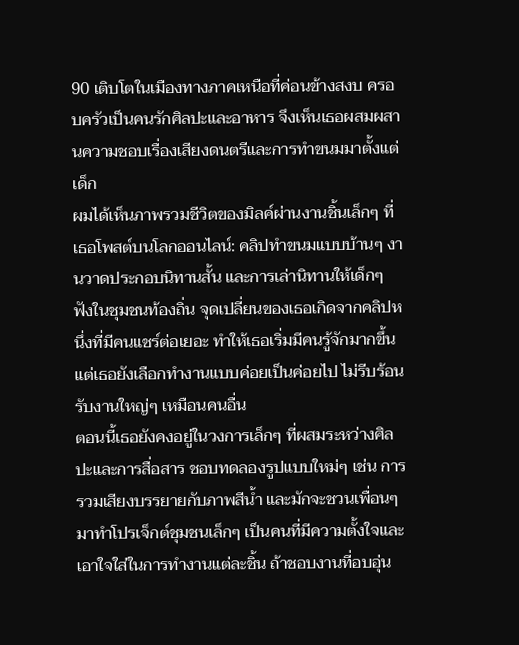90 เติบโตในเมืองทางภาคเหนือที่ค่อนข้างสงบ ครอบครัวเป็นคนรักศิลปะและอาหาร จึงเห็นเธอผสมผสานความชอบเรื่องเสียงดนตรีและการทำขนมมาตั้งแต่เด็ก
ผมได้เห็นภาพรวมชีวิตของมิลค์ผ่านงานชิ้นเล็กๆ ที่เธอโพสต์บนโลกออนไลน์: คลิปทำขนมแบบบ้านๆ งานวาดประกอบนิทานสั้น และการเล่านิทานให้เด็กๆ ฟังในชุมชนท้องถิ่น จุดเปลี่ยนของเธอเกิดจากคลิปหนึ่งที่มีคนแชร์ต่อเยอะ ทำให้เธอเริ่มมีคนรู้จักมากขึ้น แต่เธอยังเลือกทำงานแบบค่อยเป็นค่อยไป ไม่รีบร้อนรับงานใหญ่ๆ เหมือนคนอื่น
ตอนนี้เธอยังคงอยู่ในวงการเล็กๆ ที่ผสมระหว่างศิลปะและการสื่อสาร ชอบทดลองรูปแบบใหม่ๆ เช่น การรวมเสียงบรรยายกับภาพสีน้ำ และมักจะชวนเพื่อนๆ มาทำโปรเจ็กต์ชุมชนเล็กๆ เป็นคนที่มีความตั้งใจและเอาใจใส่ในการทำงานแต่ละชิ้น ถ้าชอบงานที่อบอุ่น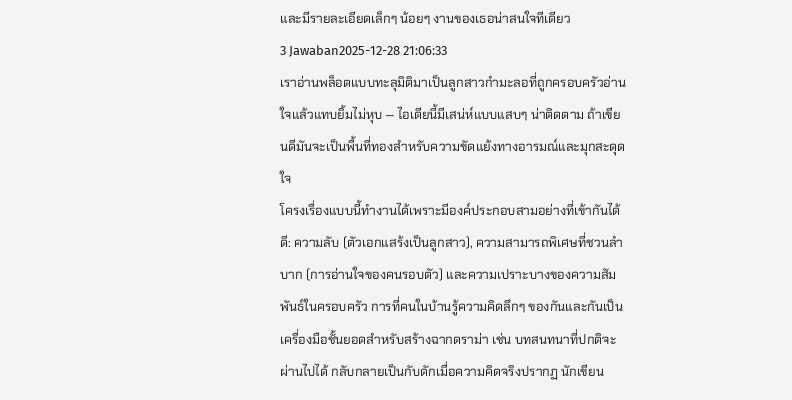และมีรายละเอียดเล็กๆ น้อยๆ งานของเธอน่าสนใจทีเดียว
3 Jawaban2025-12-28 21:06:33
เราอ่านพล็อตแบบทะลุมิติมาเป็นลูกสาวกำมะลอที่ถูกครอบครัวอ่านใจแล้วแทบยิ้มไม่หุบ — ไอเดียนี้มีเสน่ห์แบบแสบๆ น่าติดตาม ถ้าเขียนดีมันจะเป็นพื้นที่ทองสำหรับความขัดแย้งทางอารมณ์และมุกสะดุดใจ
โครงเรื่องแบบนี้ทำงานได้เพราะมีองค์ประกอบสามอย่างที่เข้ากันได้ดี: ความลับ (ตัวเอกแสร้งเป็นลูกสาว), ความสามารถพิเศษที่ชวนลำบาก (การอ่านใจของคนรอบตัว) และความเปราะบางของความสัมพันธ์ในครอบครัว การที่คนในบ้านรู้ความคิดลึกๆ ของกันและกันเป็นเครื่องมือชั้นยอดสำหรับสร้างฉากดราม่า เช่น บทสนทนาที่ปกติจะผ่านไปได้ กลับกลายเป็นกับดักเมื่อความคิดจริงปรากฏ นักเขียน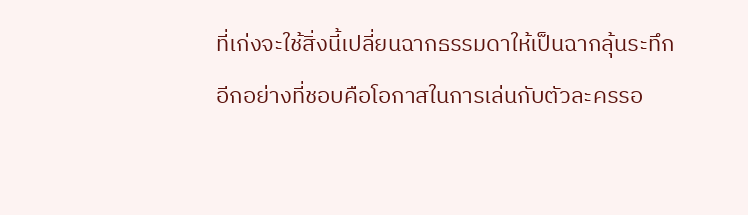ที่เก่งจะใช้สิ่งนี้เปลี่ยนฉากธรรมดาให้เป็นฉากลุ้นระทึก
อีกอย่างที่ชอบคือโอกาสในการเล่นกับตัวละครรอ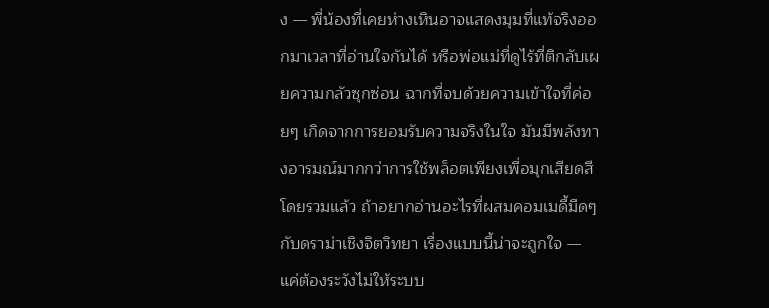ง — พี่น้องที่เคยห่างเหินอาจแสดงมุมที่แท้จริงออกมาเวลาที่อ่านใจกันได้ หรือพ่อแม่ที่ดูไร้ที่ติกลับเผยความกลัวซุกซ่อน ฉากที่จบด้วยความเข้าใจที่ค่อยๆ เกิดจากการยอมรับความจริงในใจ มันมีพลังทางอารมณ์มากกว่าการใช้พล็อตเพียงเพื่อมุกเสียดสี
โดยรวมแล้ว ถ้าอยากอ่านอะไรที่ผสมคอมเมดี้มืดๆ กับดราม่าเชิงจิตวิทยา เรื่องแบบนี้น่าจะถูกใจ — แค่ต้องระวังไม่ให้ระบบ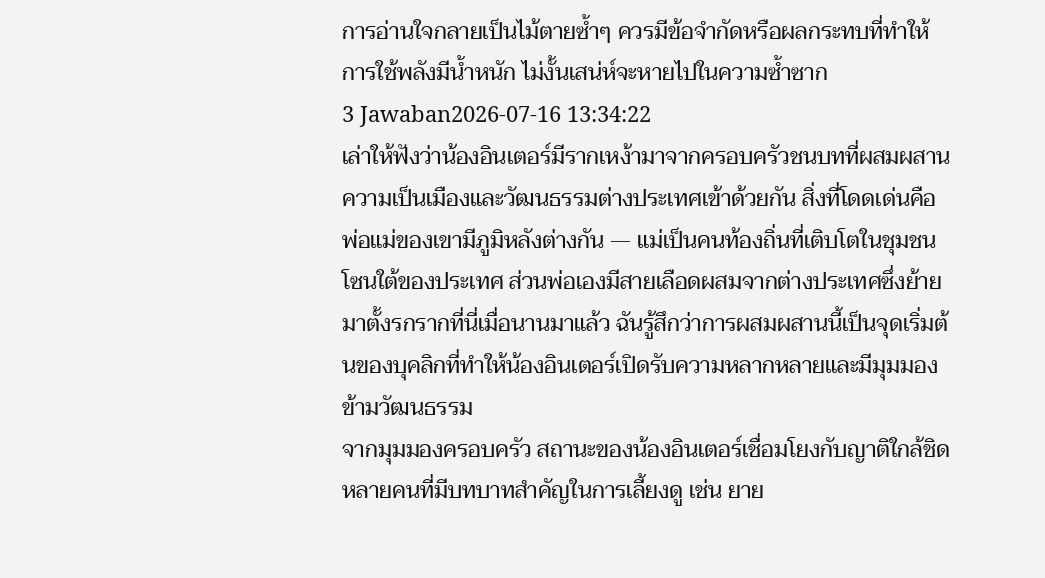การอ่านใจกลายเป็นไม้ตายซ้ำๆ ควรมีข้อจำกัดหรือผลกระทบที่ทำให้การใช้พลังมีน้ำหนัก ไม่งั้นเสน่ห์จะหายไปในความซ้ำซาก
3 Jawaban2026-07-16 13:34:22
เล่าให้ฟังว่าน้องอินเตอร์มีรากเหง้ามาจากครอบครัวชนบทที่ผสมผสานความเป็นเมืองและวัฒนธรรมต่างประเทศเข้าด้วยกัน สิ่งที่โดดเด่นคือพ่อแม่ของเขามีภูมิหลังต่างกัน — แม่เป็นคนท้องถิ่นที่เติบโตในชุมชนโซนใต้ของประเทศ ส่วนพ่อเองมีสายเลือดผสมจากต่างประเทศซึ่งย้ายมาตั้งรกรากที่นี่เมื่อนานมาแล้ว ฉันรู้สึกว่าการผสมผสานนี้เป็นจุดเริ่มต้นของบุคลิกที่ทำให้น้องอินเตอร์เปิดรับความหลากหลายและมีมุมมองข้ามวัฒนธรรม
จากมุมมองครอบครัว สถานะของน้องอินเตอร์เชื่อมโยงกับญาติใกล้ชิดหลายคนที่มีบทบาทสำคัญในการเลี้ยงดู เช่น ยาย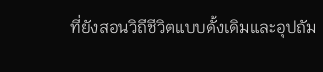ที่ยังสอนวิถีชีวิตแบบดั้งเดิมและอุปถัม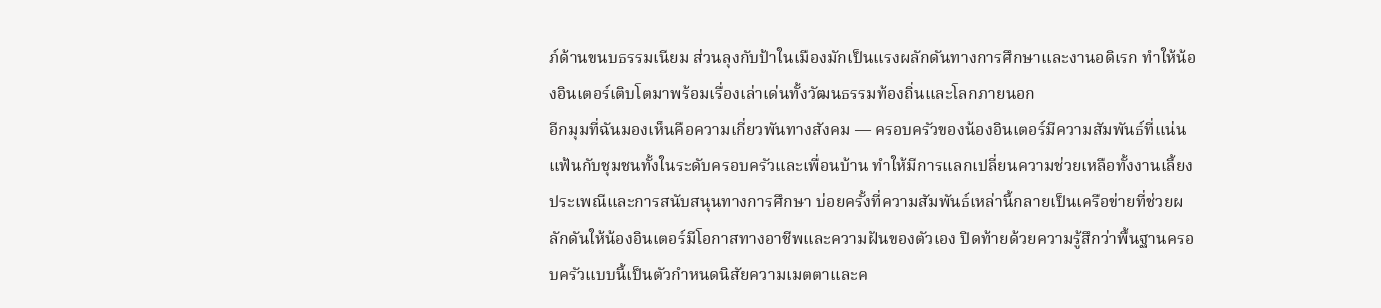ภ์ด้านขนบธรรมเนียม ส่วนลุงกับป้าในเมืองมักเป็นแรงผลักดันทางการศึกษาและงานอดิเรก ทำให้น้องอินเตอร์เติบโตมาพร้อมเรื่องเล่าเด่นทั้งวัฒนธรรมท้องถิ่นและโลกภายนอก
อีกมุมที่ฉันมองเห็นคือความเกี่ยวพันทางสังคม — ครอบครัวของน้องอินเตอร์มีความสัมพันธ์ที่แน่นแฟ้นกับชุมชนทั้งในระดับครอบครัวและเพื่อนบ้าน ทำให้มีการแลกเปลี่ยนความช่วยเหลือทั้งงานเลี้ยงประเพณีและการสนับสนุนทางการศึกษา บ่อยครั้งที่ความสัมพันธ์เหล่านี้กลายเป็นเครือข่ายที่ช่วยผลักดันให้น้องอินเตอร์มีโอกาสทางอาชีพและความฝันของตัวเอง ปิดท้ายด้วยความรู้สึกว่าพื้นฐานครอบครัวแบบนี้เป็นตัวกำหนดนิสัยความเมตตาและค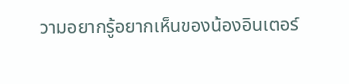วามอยากรู้อยากเห็นของน้องอินเตอร์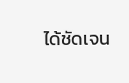ได้ชัดเจน